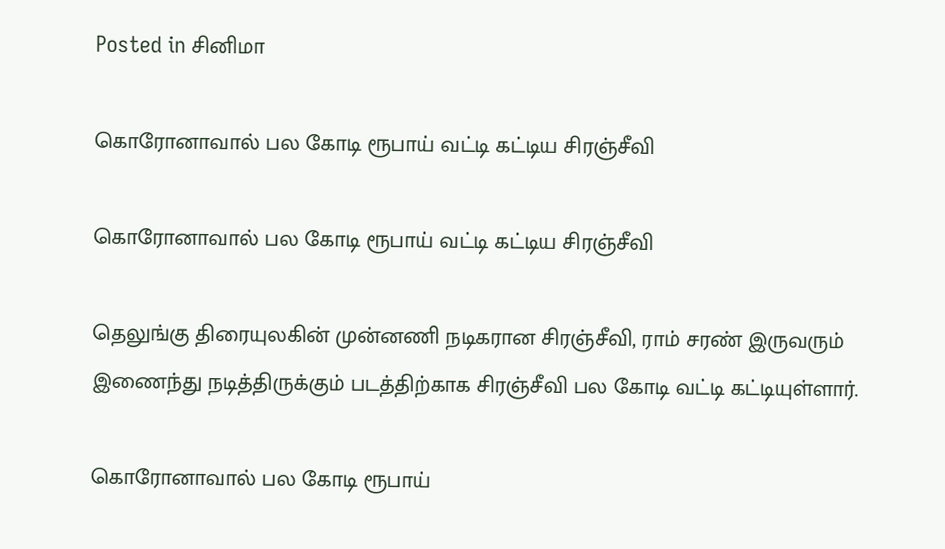Posted in சினிமா

கொரோனாவால் பல கோடி ரூபாய் வட்டி கட்டிய சிரஞ்சீவி

கொரோனாவால் பல கோடி ரூபாய் வட்டி கட்டிய சிரஞ்சீவி

தெலுங்கு திரையுலகின் முன்னணி நடிகரான சிரஞ்சீவி, ராம் சரண் இருவரும் இணைந்து நடித்திருக்கும் படத்திற்காக சிரஞ்சீவி பல கோடி வட்டி கட்டியுள்ளார்.

கொரோனாவால் பல கோடி ரூபாய்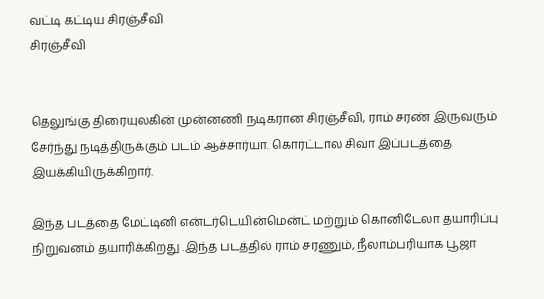வட்டி கட்டிய சிரஞ்சீவி
சிரஞ்சீவி


தெலுங்கு திரையுலகின் முன்னணி நடிகரான சிரஞ்சீவி, ராம் சரண் இருவரும் சேர்ந்து நடித்திருக்கும் படம் ஆச்சார்யா. கொரட்டால சிவா இப்படத்தை இயக்கியிருக்கிறார்.

இந்த படத்தை மேட்டினி என்டர்டெயின்மென்ட் மற்றும் கொனிடேலா தயாரிப்பு நிறுவனம் தயாரிக்கிறது .இந்த படத்தில் ராம் சரணும், நீலாம்பரியாக பூஜா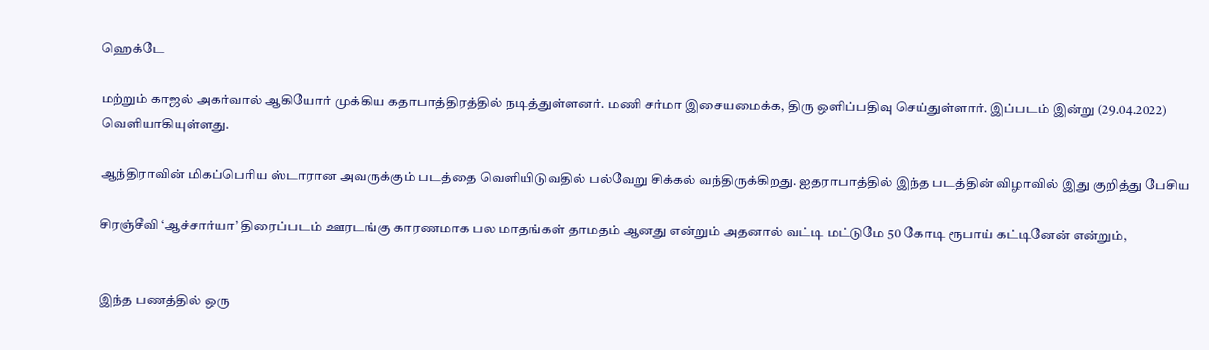ஹெக்டே

மற்றும் காஜல் அகர்வால் ஆகியோர் முக்கிய கதாபாத்திரத்தில் நடித்துள்ளனர். மணி சர்மா இசையமைக்க, திரு ஒளிப்பதிவு செய்துள்ளார். இப்படம் இன்று (29.04.2022) வெளியாகியுள்ளது.

ஆந்திராவின் மிகப்பெரிய ஸ்டாரான அவருக்கும் படத்தை வெளியிடுவதில் பல்வேறு சிக்கல் வந்திருக்கிறது. ஐதராபாத்தில் இந்த படத்தின் விழாவில் இது குறித்து பேசிய

சிரஞ்சீவி ‘ஆச்சார்யா’ திரைப்படம் ஊரடங்கு காரணமாக பல மாதங்கள் தாமதம் ஆனது என்றும் அதனால் வட்டி மட்டுமே 50 கோடி ரூபாய் கட்டினேன் என்றும்,


இந்த பணத்தில் ஒரு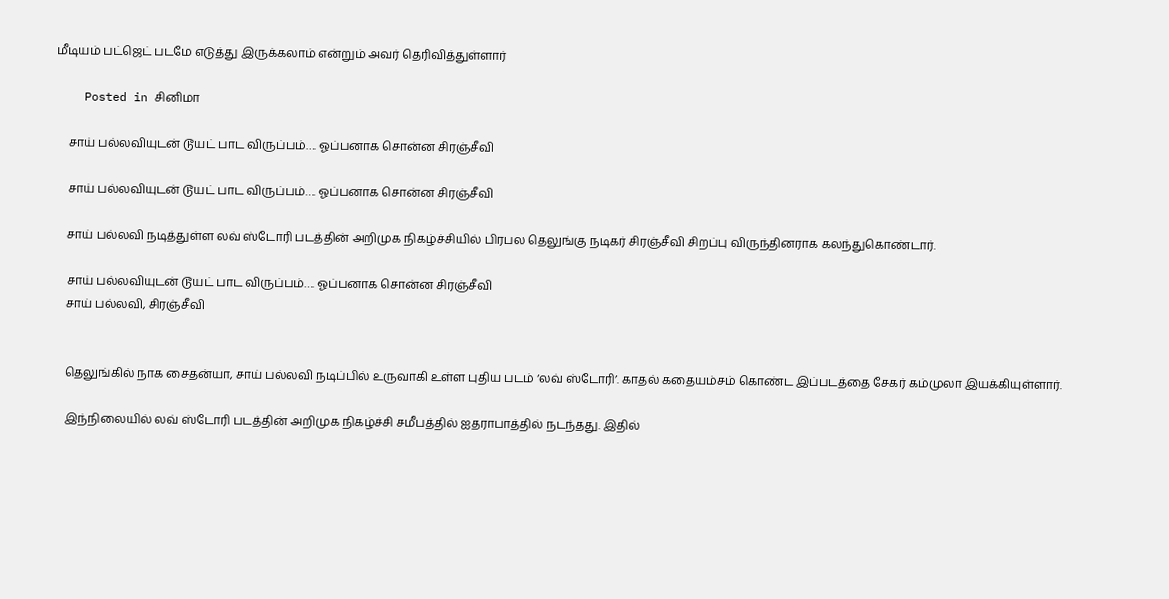மீடியம் பட்ஜெட் படமே எடுத்து இருக்கலாம் என்றும் அவர் தெரிவித்துள்ளார்

    Posted in சினிமா

    சாய் பல்லவியுடன் டூயட் பாட விருப்பம்…. ஓப்பனாக சொன்ன சிரஞ்சீவி

    சாய் பல்லவியுடன் டூயட் பாட விருப்பம்…. ஓப்பனாக சொன்ன சிரஞ்சீவி

    சாய் பல்லவி நடித்துள்ள லவ் ஸ்டோரி படத்தின் அறிமுக நிகழ்ச்சியில் பிரபல தெலுங்கு நடிகர் சிரஞ்சீவி சிறப்பு விருந்தினராக கலந்துகொண்டார்.

    சாய் பல்லவியுடன் டூயட் பாட விருப்பம்…. ஓப்பனாக சொன்ன சிரஞ்சீவி
    சாய் பல்லவி, சிரஞ்சீவி


    தெலுங்கில் நாக சைதன்யா, சாய் பல்லவி நடிப்பில் உருவாகி உள்ள புதிய படம் ‘லவ் ஸ்டோரி’. காதல் கதையம்சம் கொண்ட இப்படத்தை சேகர் கம்முலா இயக்கியுள்ளார்.

    இந்நிலையில் லவ் ஸ்டோரி படத்தின் அறிமுக நிகழ்ச்சி சமீபத்தில் ஐதராபாத்தில் நடந்தது. இதில்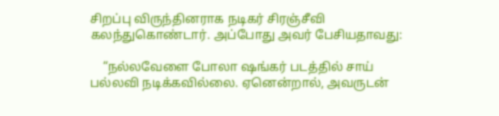சிறப்பு விருந்தினராக நடிகர் சிரஞ்சீவி கலந்துகொண்டார். அப்போது அவர் பேசியதாவது:

    “நல்லவேளை போலா ஷங்கர் படத்தில் சாய் பல்லவி நடிக்கவில்லை. ஏனென்றால், அவருடன்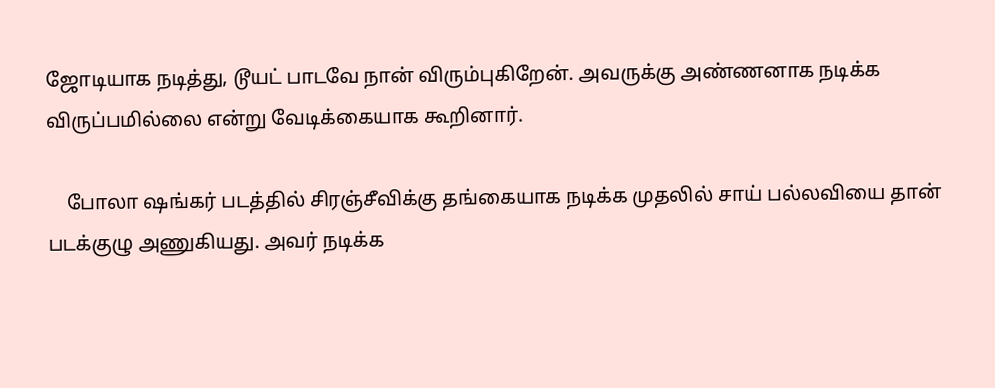ஜோடியாக நடித்து, டூயட் பாடவே நான் விரும்புகிறேன். அவருக்கு அண்ணனாக நடிக்க விருப்பமில்லை என்று வேடிக்கையாக கூறினார்.

    போலா ஷங்கர் படத்தில் சிரஞ்சீவிக்கு தங்கையாக நடிக்க முதலில் சாய் பல்லவியை தான் படக்குழு அணுகியது. அவர் நடிக்க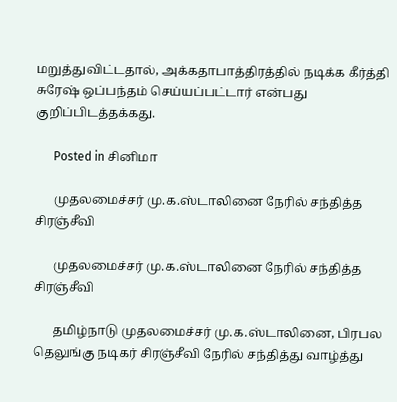மறுத்துவிட்டதால், அக்கதாபாத்திரத்தில் நடிக்க கீர்த்தி சுரேஷ் ஒப்பந்தம் செய்யப்பட்டார் என்பது குறிப்பிடத்தக்கது.

      Posted in சினிமா

      முதலமைச்சர் மு.க.ஸ்டாலினை நேரில் சந்தித்த சிரஞ்சீவி

      முதலமைச்சர் மு.க.ஸ்டாலினை நேரில் சந்தித்த சிரஞ்சீவி

      தமிழ்நாடு முதலமைச்சர் மு.க.ஸ்டாலினை, பிரபல தெலுங்கு நடிகர் சிரஞ்சீவி நேரில் சந்தித்து வாழ்த்து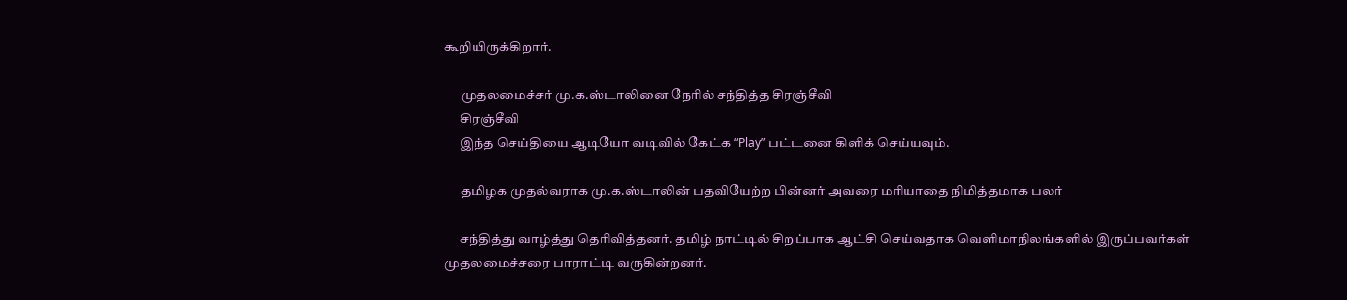கூறியிருக்கிறார்.

      முதலமைச்சர் மு.க.ஸ்டாலினை நேரில் சந்தித்த சிரஞ்சீவி
      சிரஞ்சீவி
      இந்த செய்தியை ஆடியோ வடிவில் கேட்க “Play” பட்டனை கிளிக் செய்யவும்.

      தமிழக முதல்வராக மு.க.ஸ்டாலின் பதவியேற்ற பின்னர் அவரை மரியாதை நிமித்தமாக பலர்

      சந்தித்து வாழ்த்து தெரிவித்தனர். தமிழ் நாட்டில் சிறப்பாக ஆட்சி செய்வதாக வெளிமாநிலங்களில் இருப்பவர்கள் முதலமைச்சரை பாராட்டி வருகின்றனர்.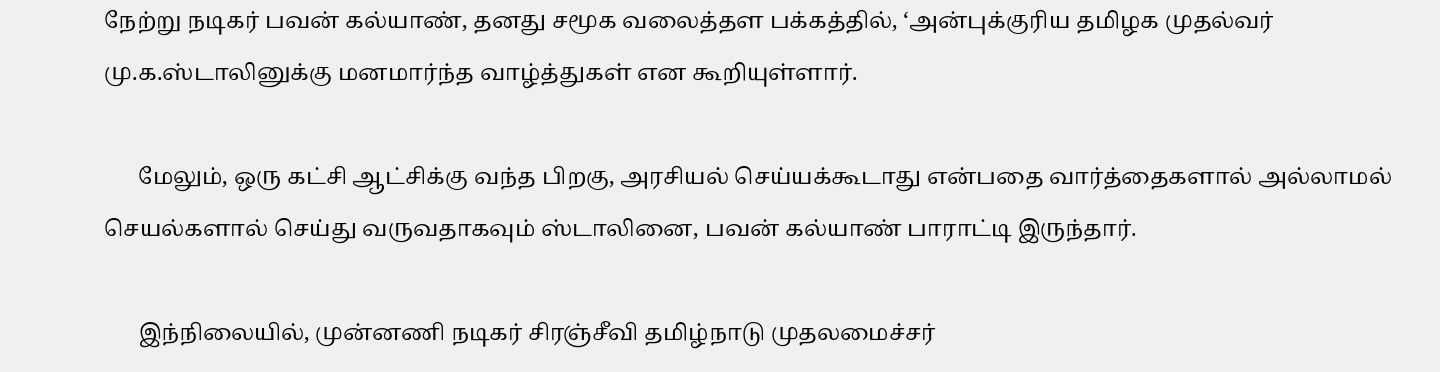நேற்று நடிகர் பவன் கல்யாண், தனது சமூக வலைத்தள பக்கத்தில், ‘அன்புக்குரிய தமிழக முதல்வர் மு.க.ஸ்டாலினுக்கு மனமார்ந்த வாழ்த்துகள் என கூறியுள்ளார்.

      மேலும், ஒரு கட்சி ஆட்சிக்கு வந்த பிறகு, அரசியல் செய்யக்கூடாது என்பதை வார்த்தைகளால் அல்லாமல் செயல்களால் செய்து வருவதாகவும் ஸ்டாலினை, பவன் கல்யாண் பாராட்டி இருந்தார்.

      இந்நிலையில், முன்னணி நடிகர் சிரஞ்சீவி தமிழ்நாடு முதலமைச்சர்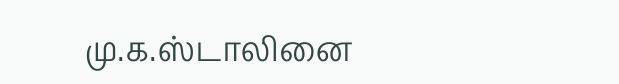மு.க.ஸ்டாலினை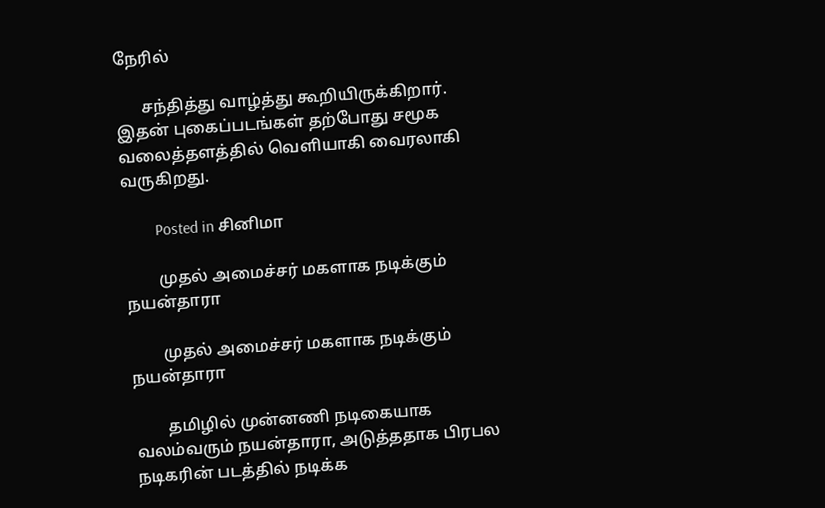நேரில்

      சந்தித்து வாழ்த்து கூறியிருக்கிறார். இதன் புகைப்படங்கள் தற்போது சமூக வலைத்தளத்தில் வெளியாகி வைரலாகி வருகிறது.

        Posted in சினிமா

        முதல் அமைச்சர் மகளாக நடிக்கும் நயன்தாரா

        முதல் அமைச்சர் மகளாக நடிக்கும் நயன்தாரா

        தமிழில் முன்னணி நடிகையாக வலம்வரும் நயன்தாரா, அடுத்ததாக பிரபல நடிகரின் படத்தில் நடிக்க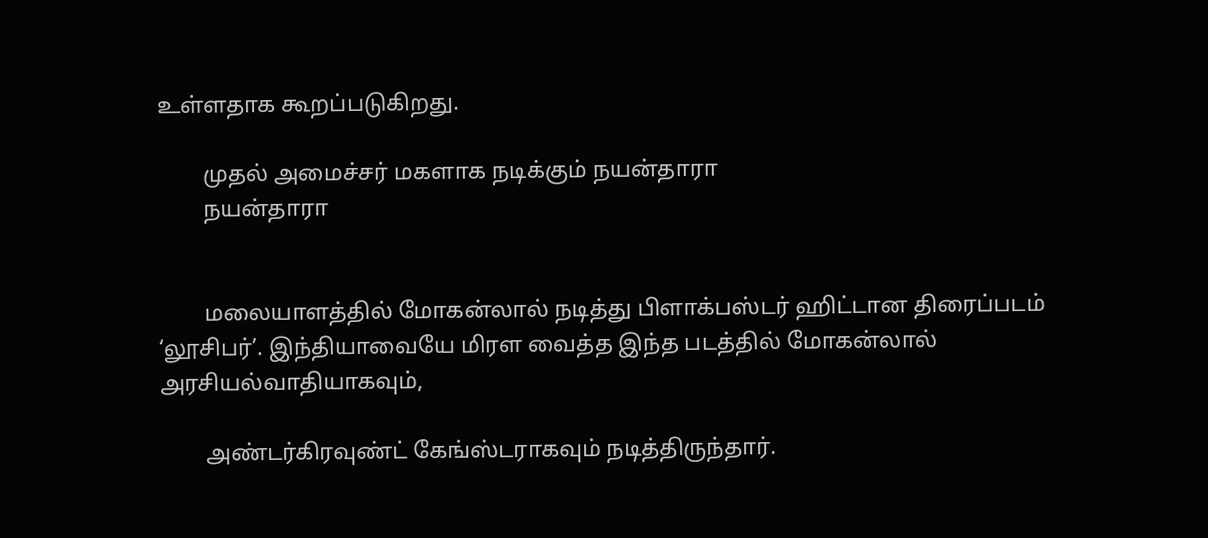உள்ளதாக கூறப்படுகிறது.

        முதல் அமைச்சர் மகளாக நடிக்கும் நயன்தாரா
        நயன்தாரா


        மலையாளத்தில் மோகன்லால் நடித்து பிளாக்பஸ்டர் ஹிட்டான திரைப்படம் ‘லூசிபர்’. இந்தியாவையே மிரள‌ வைத்த இந்த படத்தில் மோகன்லால் அரசியல்வாதியாகவும்,

        அண்டர்கிரவுண்ட் கேங்ஸ்டராகவும் நடித்திருந்தார்.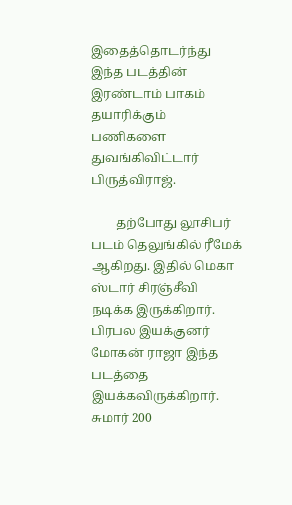இதைத்தொடர்ந்து இந்த படத்தின் இரண்டாம் பாகம் தயாரிக்கும் பணிகளை துவங்கிவிட்டார் பிருத்விராஜ்.

        தற்போது லூசிபர் படம் தெலுங்கில் ரீமேக் ஆகிறது. இதில் மெகா ஸ்டார் சிரஞ்சீவி நடிக்க இருக்கிறார். பிரபல இயக்குனர் மோகன் ராஜா இந்த படத்தை இயக்கவிருக்கிறார். சுமார் 200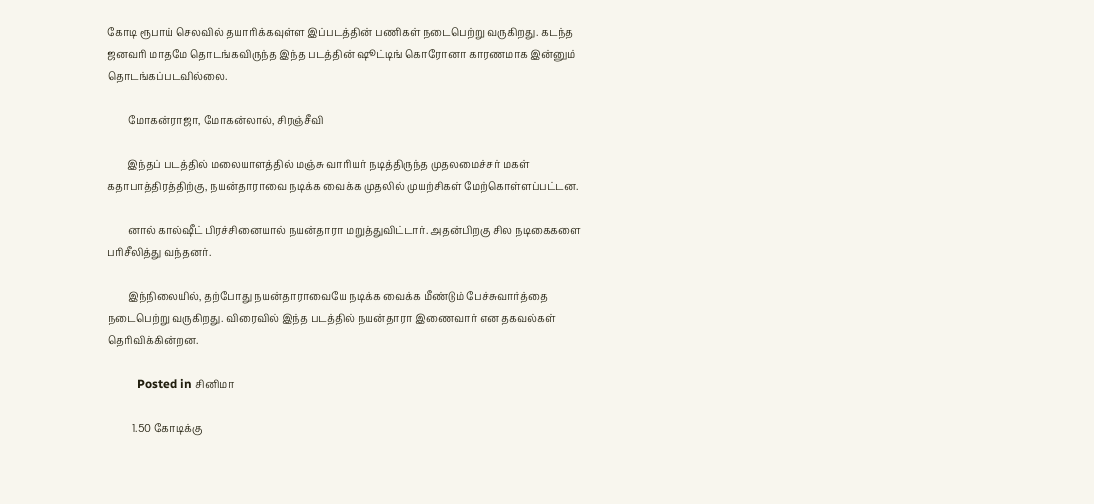கோடி ரூபாய் செலவில் தயாரிக்கவுள்ள இப்படத்தின் பணிகள் நடைபெற்று வருகிறது. கடந்த ஜனவரி மாதமே தொடங்கவிருந்த இந்த படத்தின் ஷூட்டிங் கொரோனா காரணமாக இன்னும் தொடங்கப்படவில்லை.

        மோகன்ராஜா, மோகன்லால், சிரஞ்சீவி

        இந்தப் படத்தில் மலையாளத்தில் மஞ்சு வாரியர் நடித்திருந்த முதலமைச்சர் மகள் கதாபாத்திரத்திற்கு, நயன்தாராவை நடிக்க வைக்க முதலில் முயற்சிகள் மேற்கொள்ளப்பட்டன.

        னால் கால்ஷீட் பிரச்சினையால் நயன்தாரா மறுத்துவிட்டார். அதன்பிறகு சில நடிகைகளை பரிசீலித்து வந்தனர்.

        இந்நிலையில், தற்போது நயன்தாராவையே நடிக்க வைக்க மீண்டும் பேச்சுவார்த்தை நடைபெற்று வருகிறது. விரைவில் இந்த படத்தில் நயன்தாரா இணைவார் என தகவல்கள் தெரிவிக்கின்றன.

          Posted in சினிமா

          1.50 கோடிக்கு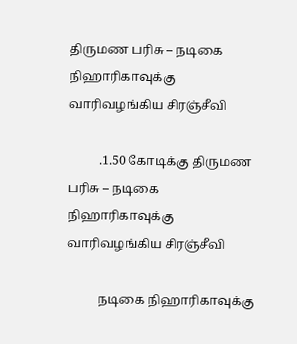திருமண பரிசு – நடிகை நிஹாரிகாவுக்கு வாரிவழங்கிய சிரஞ்சீவி

          .1.50 கோடிக்கு திருமண பரிசு – நடிகை நிஹாரிகாவுக்கு வாரிவழங்கிய சிரஞ்சீவி

          நடிகை நிஹாரிகாவுக்கு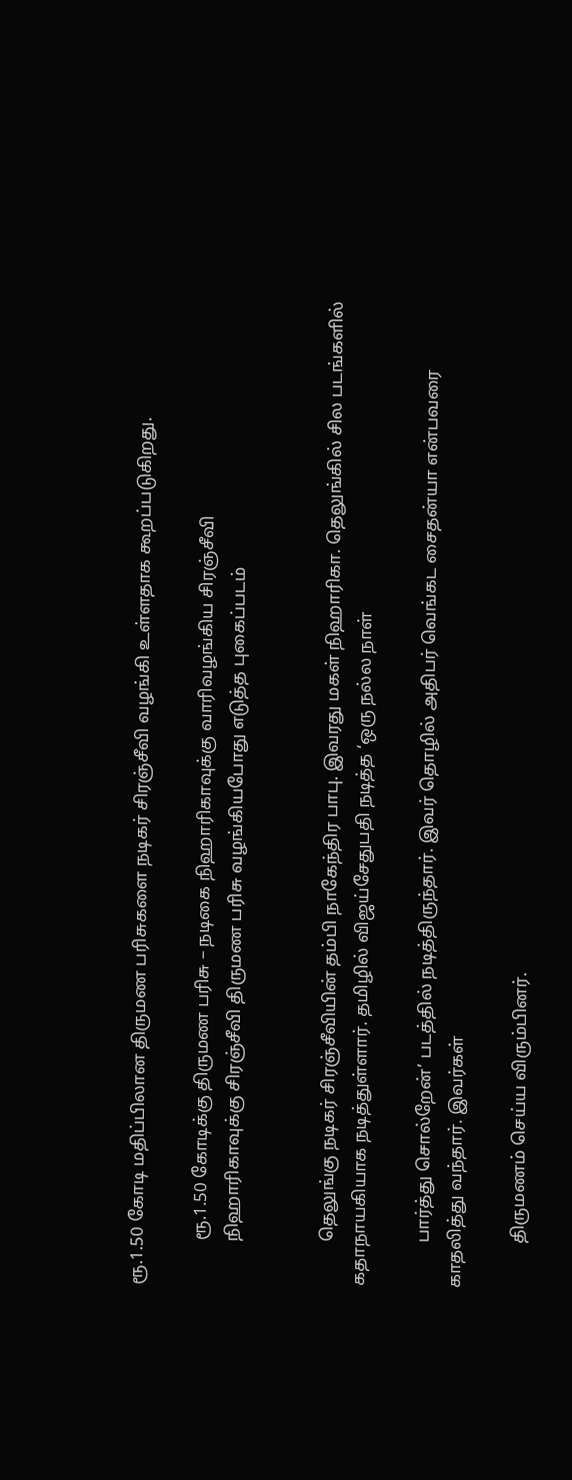ரூ.1.50 கோடி மதிப்பிலான திருமண பரிசுகளை நடிகர் சிரஞ்சீவி வழங்கி உள்ளதாக கூறப்படுகிறது.

          ரூ.1.50 கோடிக்கு திருமண பரிசு – நடிகை நிஹாரிகாவுக்கு வாரிவழங்கிய சிரஞ்சீவி
          நிஹாரிகாவுக்கு சிரஞ்சீவி திருமண பரிசு வழங்கியபோது எடுத்த புகைப்படம்


          தெலுங்கு நடிகர் சிரஞ்சீவியின் தம்பி நாகேந்திர பாபு. இவரது மகள் நிஹாரிகா. தெலுங்கில் சில படங்களில் கதாநாயகியாக நடித்துள்ளார். தமிழில் விஜய்சேதுபதி நடித்த ‘ஒரு நல்ல நாள்

          பார்த்து சொல்றேன்’ படத்தில் நடித்திருந்தார். இவர் தொழில் அதிபர் வெங்கட சைதன்யா என்பவரை காதலித்து வந்தார். இவர்கள்

          திருமணம் செய்ய விரும்பினர்.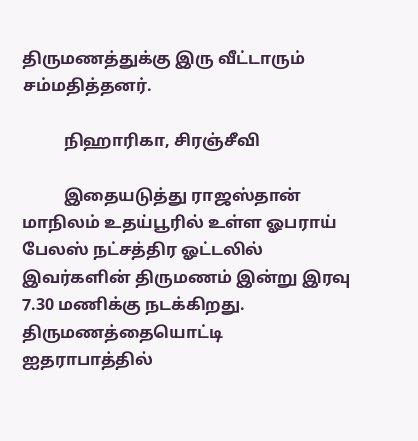திருமணத்துக்கு இரு வீட்டாரும் சம்மதித்தனர்.

          நிஹாரிகா, சிரஞ்சீவி

          இதையடுத்து ராஜஸ்தான் மாநிலம் உதய்பூரில் உள்ள ஓபராய் பேலஸ் நட்சத்திர ஓட்டலில் இவர்களின் திருமணம் இன்று இரவு 7.30 மணிக்கு நடக்கிறது. திருமணத்தையொட்டி ஐதராபாத்தில்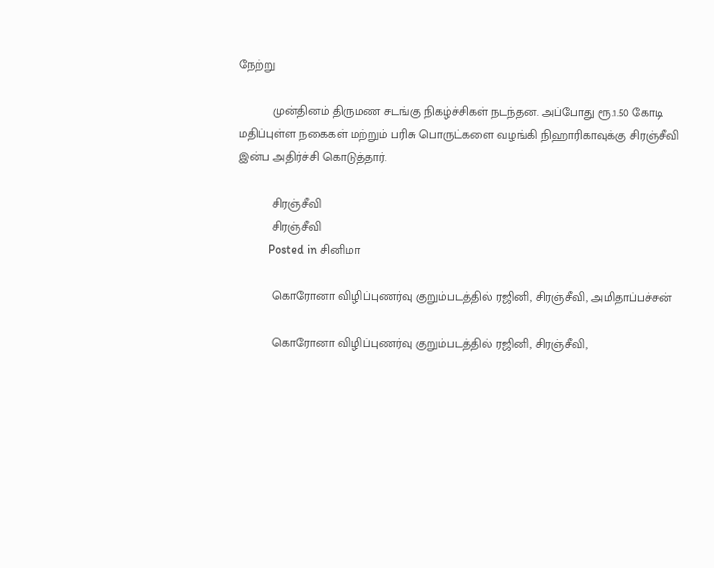நேற்று

          முன்தினம் திருமண சடங்கு நிகழ்ச்சிகள் நடந்தன. அப்போது ரூ.1.50 கோடி மதிப்புள்ள நகைகள் மற்றும் பரிசு பொருட்களை வழங்கி நிஹாரிகாவுக்கு சிரஞ்சீவி இன்ப அதிர்ச்சி கொடுத்தார்.

          சிரஞ்சீவி
          சிரஞ்சீவி
          Posted in சினிமா

          கொரோனா விழிப்புணர்வு குறும்படத்தில் ரஜினி, சிரஞ்சீவி, அமிதாப்பச்சன்

          கொரோனா விழிப்புணர்வு குறும்படத்தில் ரஜினி, சிரஞ்சீவி,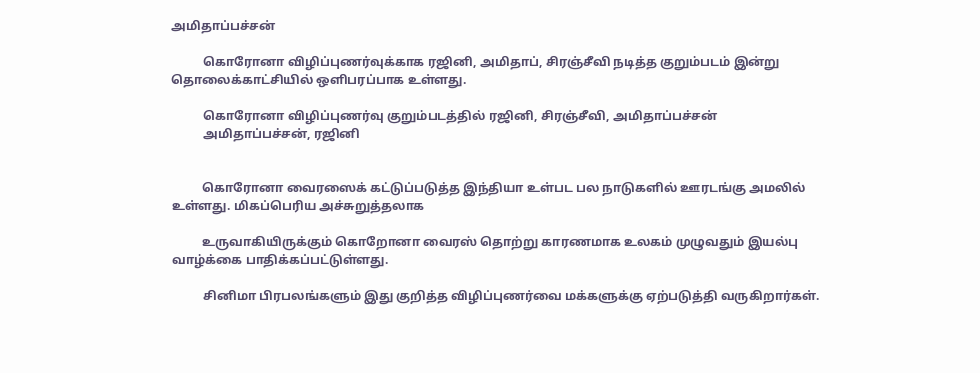அமிதாப்பச்சன்

          கொரோனா விழிப்புணர்வுக்காக ரஜினி, அமிதாப், சிரஞ்சீவி நடித்த குறும்படம் இன்று தொலைக்காட்சியில் ஒளிபரப்பாக உள்ளது.

          கொரோனா விழிப்புணர்வு குறும்படத்தில் ரஜினி, சிரஞ்சீவி, அமிதாப்பச்சன்
          அமிதாப்பச்சன், ரஜினி


          கொரோனா வைரஸைக் கட்டுப்படுத்த இந்தியா உள்பட பல நாடுகளில் ஊரடங்கு அமலில் உள்ளது. மிகப்பெரிய அச்சுறுத்தலாக

          உருவாகியிருக்கும் கொறோனா வைரஸ் தொற்று காரணமாக உலகம் முழுவதும் இயல்பு வாழ்க்கை பாதிக்கப்பட்டுள்ளது.

          சினிமா பிரபலங்களும் இது குறித்த விழிப்புணர்வை மக்களுக்கு ஏற்படுத்தி வருகிறார்கள்.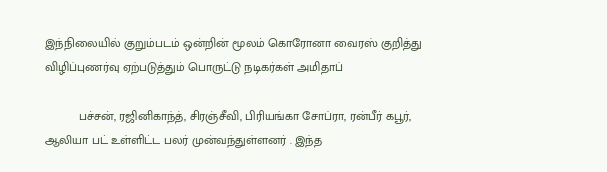இந்நிலையில் குறும்படம் ஒன்றின் மூலம் கொரோனா வைரஸ் குறித்து விழிப்புணர்வு ஏற்படுத்தும் பொருட்டு நடிகர்கள் அமிதாப்

          பச்சன், ரஜினிகாந்த், சிரஞ்சீவி, பிரியங்கா சோப்ரா, ரன்பீர் கபூர், ஆலியா பட் உள்ளிட்ட பலர் முன்வந்துள்ளனர் . இந்த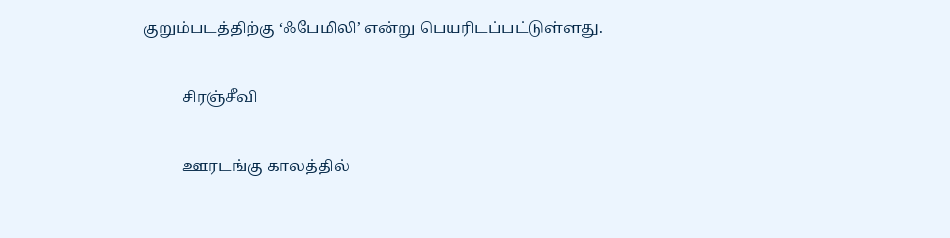குறும்படத்திற்கு ‘ஃபேமிலி’ என்று பெயரிடப்பட்டுள்ளது.

          சிரஞ்சீவி

          ஊரடங்கு காலத்தில்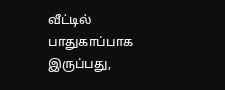வீட்டில் பாதுகாப்பாக இருப்பது,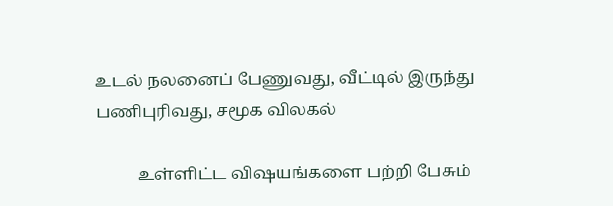உடல் நலனைப் பேணுவது, வீட்டில் இருந்து பணிபுரிவது, சமூக விலகல்

          உள்ளிட்ட வி‌ஷயங்களை பற்றி பேசும்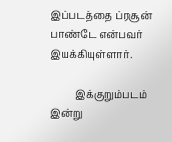இப்படத்தை ப்ரசூன் பாண்டே என்பவர் இயக்கியுள்ளார்.

          இக்குறும்படம் இன்று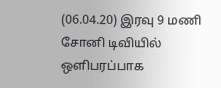(06.04.20) இரவு 9 மணி சோனி டிவியில் ஒளிபரப்பாக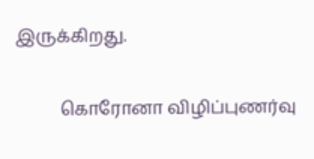இருக்கிறது.

          கொரோனா விழிப்புணர்வு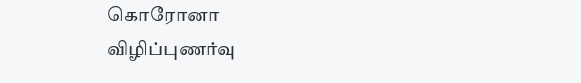கொரோனா விழிப்புணர்வு